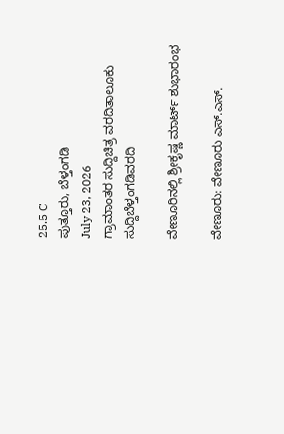25.5 C
ಪುತ್ತೂರು, ಬೆಳ್ತಂಗಡಿ
July 23, 2026
ಗ್ರಾಮಾಂತರ ಸುದ್ದಿಚಿತ್ರ ವರದಿತಾಲೂಕು ಸುದ್ದಿಬೆಳ್ತಂಗಡಿವರದಿ

ವೇಣೂರಿನಲ್ಲಿ ಶ್ರೀಕೃಷ್ಣ ಮಾರ್ಟ್ ಶುಭಾರಂಭ

ವೇಣೂರು: ವೇಣೂರು ಎಸ್.ಎಸ್.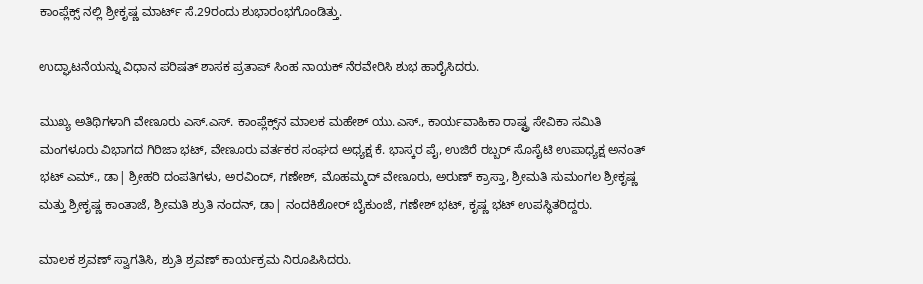ಕಾಂಪ್ಲೆಕ್ಸ್‌ ನಲ್ಲಿ ಶ್ರೀಕೃಷ್ಣ ಮಾರ್ಟ್ ಸೆ.29ರಂದು ಶುಭಾರಂಭಗೊಂಡಿತ್ತು.

ಉದ್ಘಾಟನೆಯನ್ನು ವಿಧಾನ ಪರಿಷತ್ ಶಾಸಕ ಪ್ರತಾಪ್‌ ಸಿಂಹ ನಾಯಕ್ ನೆರವೇರಿಸಿ ಶುಭ ಹಾರೈಸಿದರು.

ಮುಖ್ಯ ಅತಿಥಿಗಳಾಗಿ ವೇಣೂರು ಎಸ್.ಎಸ್. ಕಾಂಪ್ಲೆಕ್ಸ್‌ನ ಮಾಲಕ ಮಹೇಶ್ ಯು.ಎಸ್., ಕಾರ್ಯವಾಹಿಕಾ ರಾಷ್ಟ್ರ ಸೇವಿಕಾ ಸಮಿತಿ ಮಂಗಳೂರು ವಿಭಾಗದ ಗಿರಿಜಾ ಭಟ್, ವೇಣೂರು ವರ್ತಕರ ಸಂಘದ ಅಧ್ಯಕ್ಷ ಕೆ. ಭಾಸ್ಕರ ಪೈ, ಉಜಿರೆ ರಬ್ಬರ್ ಸೊಸೈಟಿ ಉಪಾಧ್ಯಕ್ಷ ಅನಂತ್ ಭಟ್ ಎಮ್., ಡಾ| ಶ್ರೀಹರಿ ದಂಪತಿಗಳು, ಅರವಿಂದ್, ಗಣೇಶ್, ಮೊಹಮ್ಮದ್ ವೇಣೂರು, ಅರುಣ್ ಕ್ರಾಸ್ತಾ, ಶ್ರೀಮತಿ ಸುಮಂಗಲ ಶ್ರೀಕೃಷ್ಣ ಮತ್ತು ಶ್ರೀಕೃಷ್ಣ ಕಾಂತಾಜೆ, ಶ್ರೀಮತಿ ಶ್ರುತಿ ನಂದನ್, ಡಾ| ನಂದಕಿಶೋರ್ ಬೈಕುಂಜೆ, ಗಣೇಶ್ ಭಟ್, ಕೃಷ್ಣ ಭಟ್ ಉಪಸ್ಥಿತರಿದ್ದರು.

ಮಾಲಕ ಶ್ರವಣ್ ಸ್ವಾಗತಿಸಿ, ಶ್ರುತಿ ಶ್ರವಣ್ ಕಾರ್ಯಕ್ರಮ ನಿರೂಪಿಸಿದರು.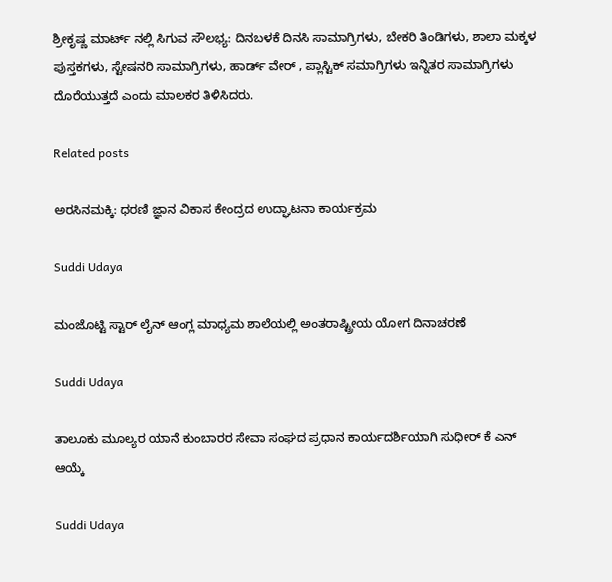ಶ್ರೀಕೃಷ್ಣ ಮಾರ್ಟ್ ನಲ್ಲಿ ಸಿಗುವ ಸೌಲಭ್ಯ: ದಿನಬಳಕೆ ದಿನಸಿ ಸಾಮಾಗ್ರಿಗಳು, ಬೇಕರಿ ತಿಂಡಿಗಳು, ಶಾಲಾ ಮಕ್ಕಳ ಪುಸ್ತಕಗಳು, ಸ್ಟೇಷನರಿ ಸಾಮಾಗ್ರಿಗಳು, ಹಾರ್ಡ್‌ ವೇರ್ , ಪ್ಲಾಸ್ಟಿಕ್ ಸಮಾಗ್ರಿಗಳು ಇನ್ನಿತರ ಸಾಮಾಗ್ರಿಗಳು ದೊರೆಯುತ್ತದೆ ಎಂದು ಮಾಲಕರ ತಿಳಿಸಿದರು.

Related posts

ಅರಸಿನಮಕ್ಕಿ: ಧರಣಿ ಜ್ಞಾನ ವಿಕಾಸ ಕೇಂದ್ರದ ಉದ್ಘಾಟನಾ ಕಾರ್ಯಕ್ರಮ

Suddi Udaya

ಮಂಜೊಟ್ಟಿ ಸ್ಟಾರ್ ಲೈನ್ ಆಂಗ್ಲ ಮಾಧ್ಯಮ ಶಾಲೆಯಲ್ಲಿ ಅಂತರಾಷ್ಟ್ರೀಯ ಯೋಗ ದಿನಾಚರಣೆ

Suddi Udaya

ತಾಲೂಕು ಮೂಲ್ಯರ ಯಾನೆ ಕುಂಬಾರರ ಸೇವಾ ಸಂಘದ ಪ್ರಧಾನ ಕಾರ್ಯದರ್ಶಿಯಾಗಿ ಸುಧೀರ್ ಕೆ ಎನ್ ಆಯ್ಕೆ

Suddi Udaya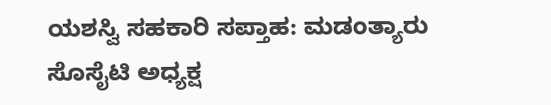ಯಶಸ್ವಿ ಸಹಕಾರಿ‌ ಸಪ್ತಾಹ: ಮಡಂತ್ಯಾರು ಸೊಸೈಟಿ ಅಧ್ಯಕ್ಷ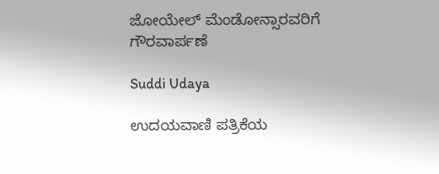ಜೋಯೇಲ್ ಮೆಂಡೋನ್ಸಾರವರಿಗೆ ಗೌರವಾರ್ಪಣೆ

Suddi Udaya

ಉದಯವಾಣಿ ಪತ್ರಿಕೆಯ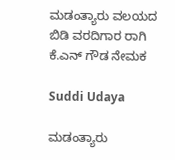ಮಡಂತ್ಯಾರು ವಲಯದ ಬಿಡಿ ವರದಿಗಾರ ರಾಗಿ ಕೆ.ಎನ್ ಗೌಡ ನೇಮಕ

Suddi Udaya

ಮಡಂತ್ಯಾರು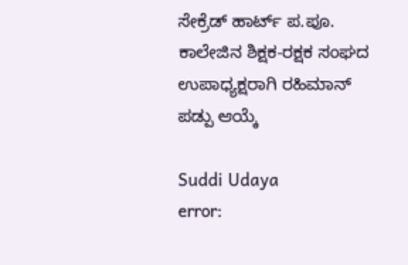ಸೇಕ್ರೆಡ್ ಹಾರ್ಟ್ ಪ.ಪೂ. ಕಾಲೇಜಿನ ಶಿಕ್ಷಕ-ರಕ್ಷಕ ಸಂಘದ ಉಪಾಧ್ಯಕ್ಷರಾಗಿ ರಹಿಮಾನ್ ಪಡ್ಪು ಆಯ್ಕೆ

Suddi Udaya
error: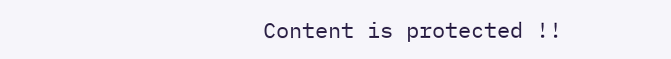Content is protected !!